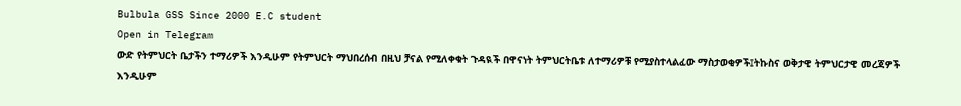Bulbula GSS Since 2000 E.C student
Open in Telegram
ውድ የትምህርት ቤታችን ተማሪዎች እንዲሁም የትምህርት ማህበረሰብ በዚህ ቻናል የሚለቀቁት ጉዳዪች በዋናነት ትምህርትቤቱ ለተማሪዎቹ የሚያስተላልፈው ማስታወቂዎች፤ትኩስና ወቅታዊ ትምህርታዊ መረጃዎች እንዲሁም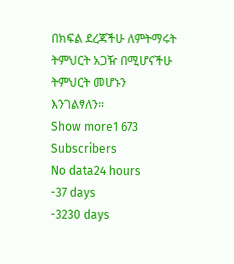በክፍል ደረጃችሁ ለምትማሩት ትምህርት አጋዥ በሚሆናችሁ ትምህርት መሆኑን እንገልፃለን።
Show more1 673
Subscribers
No data24 hours
-37 days
-3230 days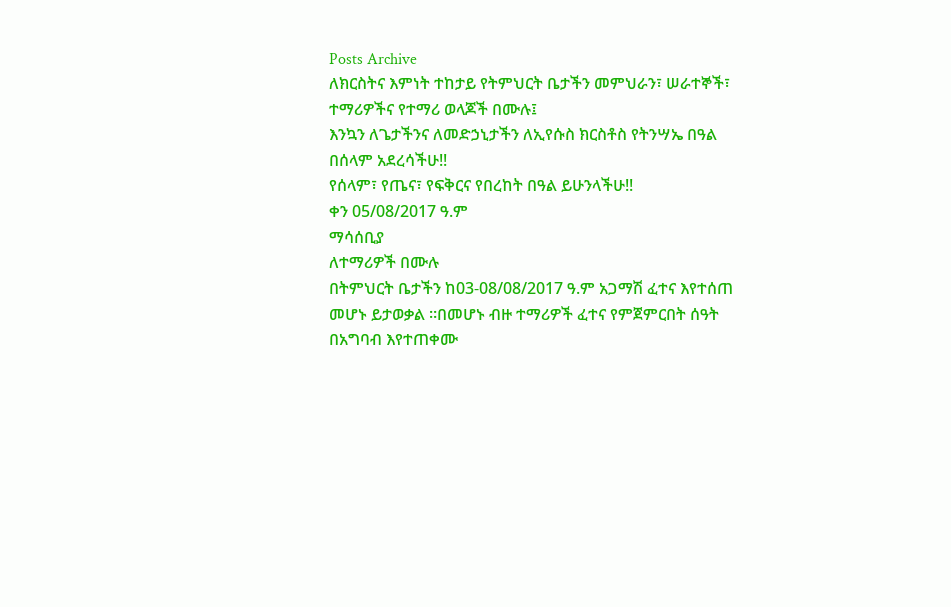Posts Archive
ለክርስትና እምነት ተከታይ የትምህርት ቤታችን መምህራን፣ ሠራተኞች፣ ተማሪዎችና የተማሪ ወላጆች በሙሉ፤
እንኳን ለጌታችንና ለመድኃኒታችን ለኢየሱስ ክርስቶስ የትንሣኤ በዓል በሰላም አደረሳችሁ!!
የሰላም፣ የጤና፣ የፍቅርና የበረከት በዓል ይሁንላችሁ!!
ቀን 05/08/2017 ዓ.ም
ማሳሰቢያ
ለተማሪዎች በሙሉ
በትምህርት ቤታችን ከ03-08/08/2017 ዓ.ም አጋማሽ ፈተና እየተሰጠ መሆኑ ይታወቃል ።በመሆኑ ብዙ ተማሪዎች ፈተና የምጀምርበት ሰዓት በአግባብ እየተጠቀሙ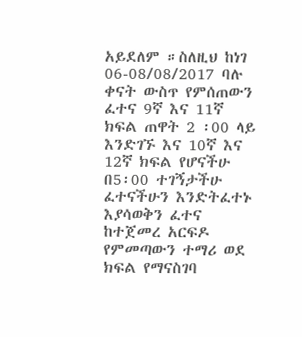አይደለም ።ስለዚህ ከነገ 06-08/08/2017 ባሉ ቀናት ውስጥ የምሰጠውን ፈተና 9ኛ እና 11ኛ ክፍል ጠዋት 2 ፡00 ላይ እንድገኙ እና 10ኛ እና 12ኛ ክፍል የሆናችሁ በ5፡00 ተገኝታችሁ ፈተናችሁን እንድትፈተኑ እያሳወቅን ፈተና ከተጀመረ አርፍዶ የምመጣውን ተማሪ ወደ ክፍል የማናስገባ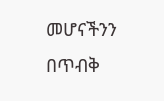መሆናችንን በጥብቅ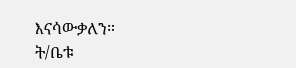እናሳውቃለን።
ት/ቤቱ